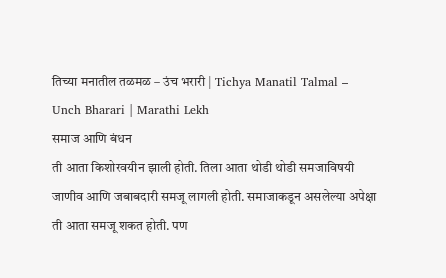तिच्या मनातील तळमळ – उंच भरारी | Tichya Manatil Talmal – Unch Bharari | Marathi Lekh
समाज आणि बंधन
ती आता किशोरवयीन झाली होती. तिला आता थोडी थोडी समजाविषयी जाणीव आणि जबाबदारी समजू लागली होती. समाजाकडून असलेल्या अपेक्षा ती आता समजू शकत होती. पण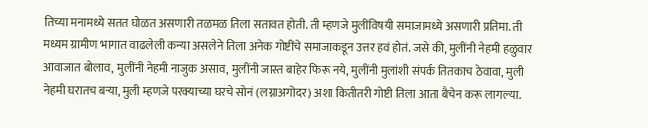तिच्या मनामध्ये सतत घोळत असणारी तळमळ तिला सतावत होती. ती म्हणजे मुलींविषयी समाजामध्ये असणारी प्रतिमा. ती मध्यम ग्रामीण भागात वाढलेली कन्या असलेने तिला अनेक गोष्टींचे समाजाकडून उत्तर हवं होतं. जसे की, मुलींनी नेहमी हळुवार आवाजात बोलाव, मुलींनी नेहमी नाजुक असाव, मुलींनी जास्त बाहेर फिरू नये, मुलींनी मुलांशी संपर्क तितकाच ठेवावा, मुली नेहमी घरातच बऱ्या, मुली म्हणजे परक्याच्या घरचे सोनं (लग्नाअगोदर) अशा कितीतरी गोष्टी तिला आता बैचेन करू लागल्या.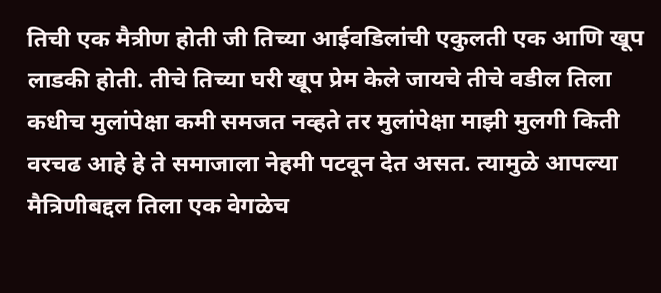तिची एक मैत्रीण होती जी तिच्या आईवडिलांची एकुलती एक आणि खूप लाडकी होती. तीचे तिच्या घरी खूप प्रेम केले जायचे तीचे वडील तिला कधीच मुलांपेक्षा कमी समजत नव्हते तर मुलांपेक्षा माझी मुलगी किती वरचढ आहे हे ते समाजाला नेहमी पटवून देत असत. त्यामुळे आपल्या मैत्रिणीबद्दल तिला एक वेगळेच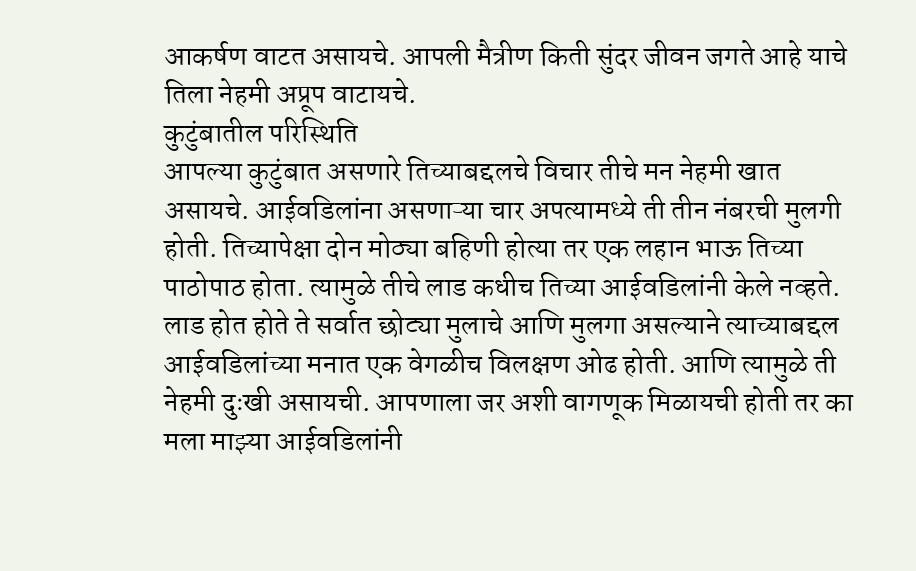आकर्षण वाटत असायचे. आपली मैत्रीण किती सुंदर जीवन जगते आहे याचे तिला नेहमी अप्रूप वाटायचे.
कुटुंबातील परिस्थिति
आपल्या कुटुंबात असणारे तिच्याबद्दलचे विचार तीचे मन नेहमी खात असायचे. आईवडिलांना असणाऱ्या चार अपत्यामध्ये ती तीन नंबरची मुलगी होती. तिच्यापेक्षा दोन मोठ्या बहिणी होत्या तर एक लहान भाऊ तिच्या पाठोपाठ होता. त्यामुळे तीचे लाड कधीच तिच्या आईवडिलांनी केले नव्हते. लाड होत होते ते सर्वात छोट्या मुलाचे आणि मुलगा असल्याने त्याच्याबद्दल आईवडिलांच्या मनात एक वेगळीच विलक्षण ओढ होती. आणि त्यामुळे ती नेहमी दुःखी असायची. आपणाला जर अशी वागणूक मिळायची होती तर का मला माझ्या आईवडिलांनी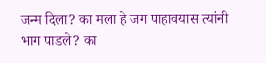जन्म दिला? का मला हे जग पाहावयास त्यांनी भाग पाडले? का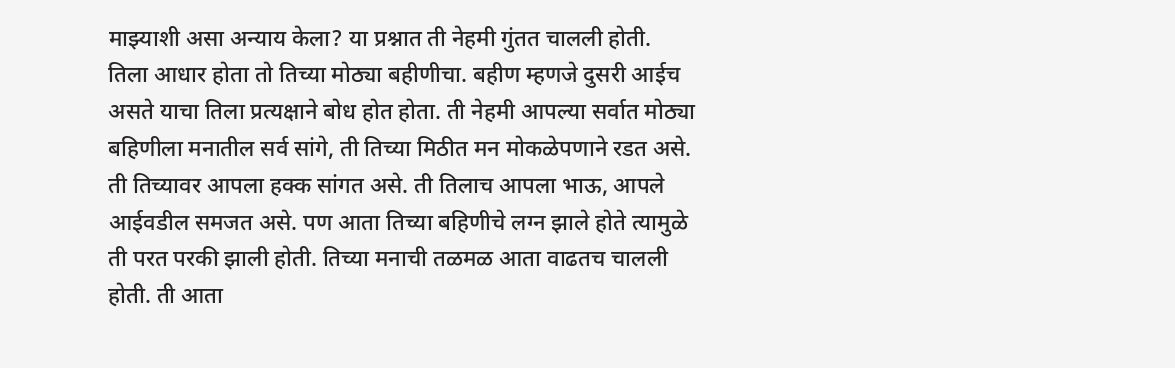माझ्याशी असा अन्याय केला? या प्रश्नात ती नेहमी गुंतत चालली होती.
तिला आधार होता तो तिच्या मोठ्या बहीणीचा. बहीण म्हणजे दुसरी आईच असते याचा तिला प्रत्यक्षाने बोध होत होता. ती नेहमी आपल्या सर्वात मोठ्या बहिणीला मनातील सर्व सांगे, ती तिच्या मिठीत मन मोकळेपणाने रडत असे. ती तिच्यावर आपला हक्क सांगत असे. ती तिलाच आपला भाऊ, आपले आईवडील समजत असे. पण आता तिच्या बहिणीचे लग्न झाले होते त्यामुळे ती परत परकी झाली होती. तिच्या मनाची तळमळ आता वाढतच चालली होती. ती आता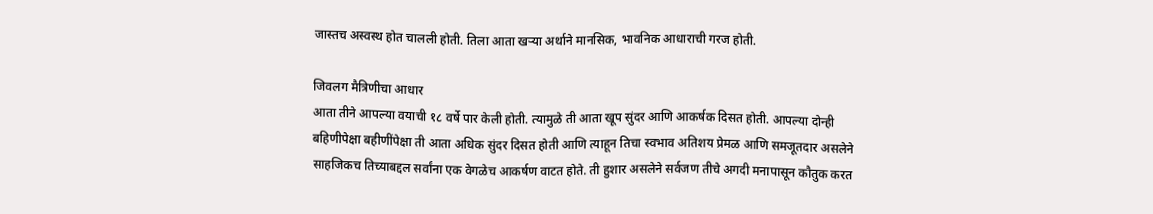जास्तच अस्वस्थ होत चालली होती. तिला आता खऱ्या अर्थाने मानसिक, भावनिक आधाराची गरज होती.

जिवलग मैत्रिणीचा आधार
आता तीने आपल्या वयाची १८ वर्षे पार केली होती. त्यामुळे ती आता खूप सुंदर आणि आकर्षक दिसत होती. आपल्या दोन्ही बहिणीपेक्षा बहीणींपेक्षा ती आता अधिक सुंदर दिसत होती आणि त्याहून तिचा स्वभाव अतिशय प्रेमळ आणि समजूतदार असलेने साहजिकच तिच्याबद्दल सर्वांना एक वेगळेच आकर्षण वाटत होते. ती हुशार असलेने सर्वजण तीचे अगदी मनापासून कौतुक करत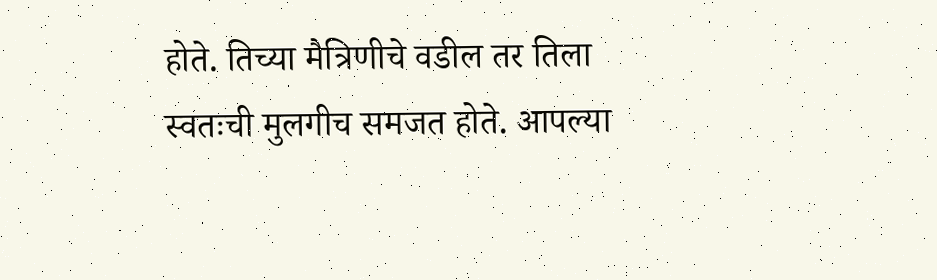होते. तिच्या मैत्रिणीचे वडील तर तिला स्वतःची मुलगीच समजत होते. आपल्या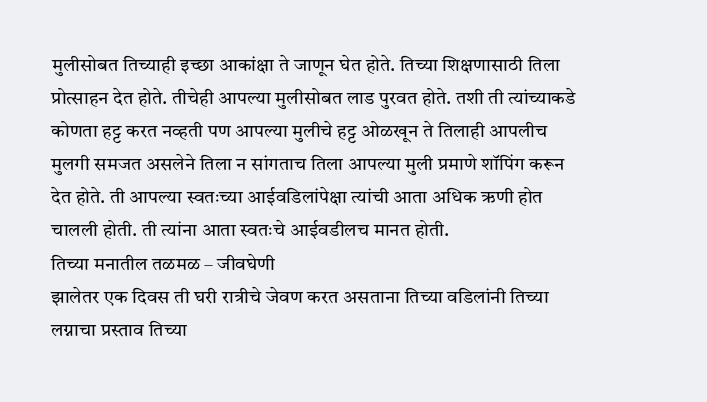मुलीसोबत तिच्याही इच्छा आकांक्षा ते जाणून घेत होते. तिच्या शिक्षणासाठी तिला प्रोत्साहन देत होते. तीचेही आपल्या मुलीसोबत लाड पुरवत होते. तशी ती त्यांच्याकडे कोणता हट्ट करत नव्हती पण आपल्या मुलीचे हट्ट ओळखून ते तिलाही आपलीच मुलगी समजत असलेने तिला न सांगताच तिला आपल्या मुली प्रमाणे शॉपिंग करून देत होते. ती आपल्या स्वतःच्या आईवडिलांपेक्षा त्यांची आता अधिक ऋणी होत चालली होती. ती त्यांना आता स्वतःचे आईवडीलच मानत होती.
तिच्या मनातील तळमळ – जीवघेणी
झालेतर एक दिवस ती घरी रात्रीचे जेवण करत असताना तिच्या वडिलांनी तिच्या लग्नाचा प्रस्ताव तिच्या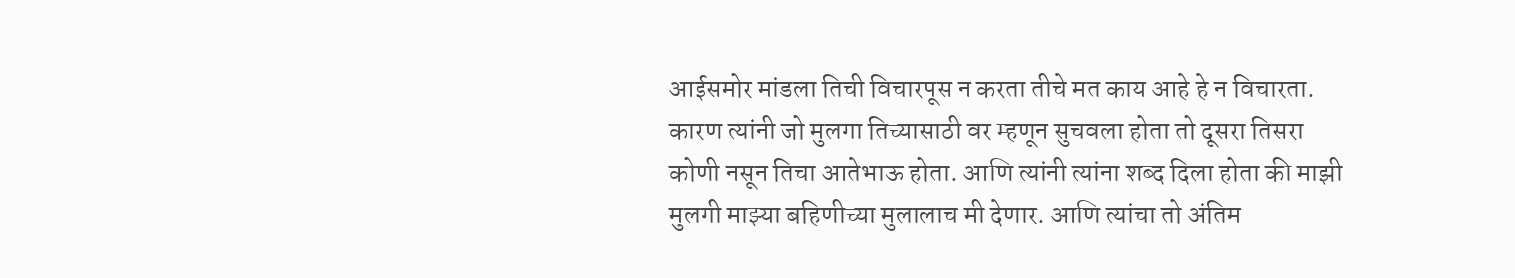आईसमोर मांडला तिची विचारपूस न करता तीचे मत काय आहे हे न विचारता. कारण त्यांनी जो मुलगा तिच्यासाठी वर म्हणून सुचवला होता तो दूसरा तिसरा कोणी नसून तिचा आतेभाऊ होता. आणि त्यांनी त्यांना शब्द दिला होता की माझी मुलगी माझ्या बहिणीच्या मुलालाच मी देणार. आणि त्यांचा तो अंतिम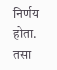निर्णय होता. तसा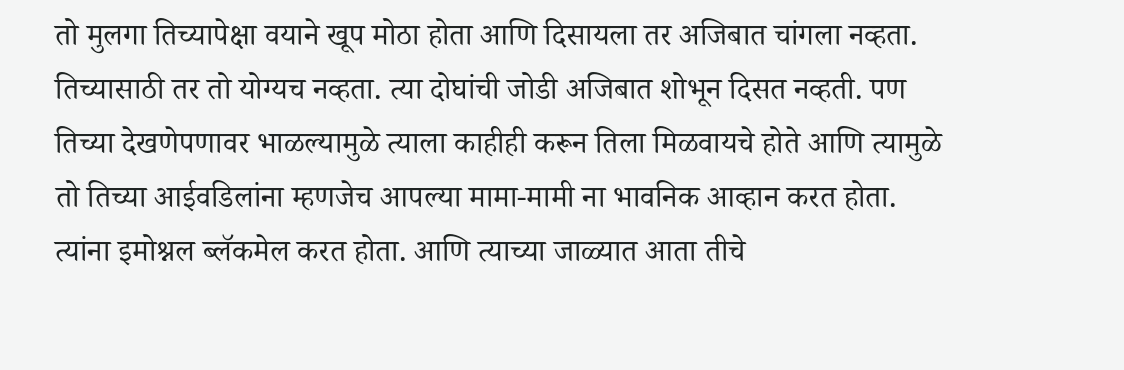तो मुलगा तिच्यापेक्षा वयाने खूप मोठा होता आणि दिसायला तर अजिबात चांगला नव्हता. तिच्यासाठी तर तो योग्यच नव्हता. त्या दोघांची जोडी अजिबात शोभून दिसत नव्हती. पण तिच्या देखणेपणावर भाळल्यामुळे त्याला काहीही करून तिला मिळवायचे होते आणि त्यामुळे तो तिच्या आईवडिलांना म्हणजेच आपल्या मामा-मामी ना भावनिक आव्हान करत होता. त्यांना इमोश्नल ब्लॅकमेल करत होता. आणि त्याच्या जाळ्यात आता तीचे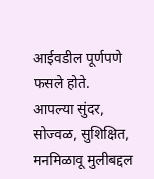आईवडील पूर्णपणे फसले होते.
आपल्या सुंदर, सोज्वळ, सुशिक्षित, मनमिळावू मुलीबद्दल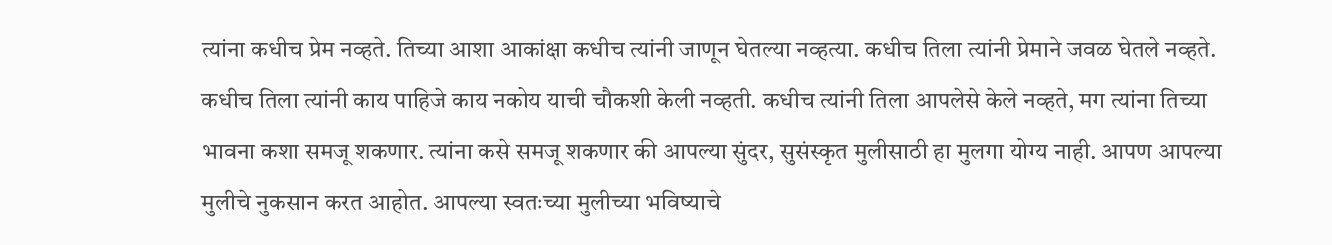त्यांना कधीच प्रेम नव्हते. तिच्या आशा आकांक्षा कधीच त्यांनी जाणून घेतल्या नव्हत्या. कधीच तिला त्यांनी प्रेमाने जवळ घेतले नव्हते. कधीच तिला त्यांनी काय पाहिजे काय नकोय याची चौकशी केली नव्हती. कधीच त्यांनी तिला आपलेसे केले नव्हते, मग त्यांना तिच्या भावना कशा समजू शकणार. त्यांना कसे समजू शकणार की आपल्या सुंदर, सुसंस्कृत मुलीसाठी हा मुलगा योग्य नाही. आपण आपल्या मुलीचे नुकसान करत आहोत. आपल्या स्वतःच्या मुलीच्या भविष्याचे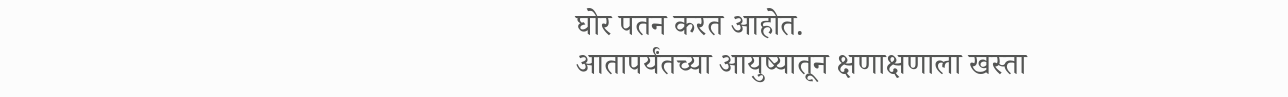घोर पतन करत आहोत.
आतापर्यंतच्या आयुष्यातून क्षणाक्षणाला खस्ता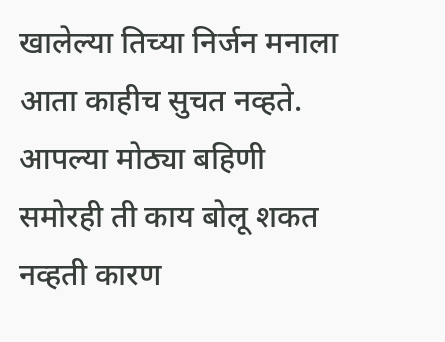खालेल्या तिच्या निर्जन मनाला आता काहीच सुचत नव्हते. आपल्या मोठ्या बहिणी समोरही ती काय बोलू शकत नव्हती कारण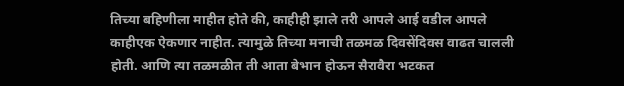तिच्या बहिणीला माहीत होते की, काहीही झाले तरी आपले आई वडील आपले काहीएक ऐकणार नाहीत. त्यामुळे तिच्या मनाची तळमळ दिवसेंदिवस वाढत चालली होती. आणि त्या तळमळीत ती आता बेभान होऊन सैरावैरा भटकत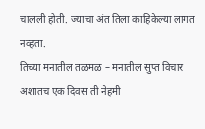चालली होती. ज्याचा अंत तिला काहिकेल्या लागत नव्हता.
तिच्या मनातील तळमळ – मनातील सुप्त विचार
अशातच एक दिवस ती नेहमी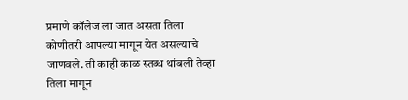प्रमाणे कॉलेज ला जात असता तिला कोणीतरी आपल्या मागून येत असल्याचे जाणवले. ती काही काळ स्तब्ध थांबली तेव्हा तिला मागून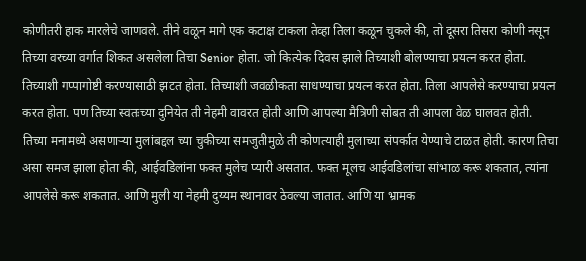कोणीतरी हाक मारलेचे जाणवले. तीने वळून मागे एक कटाक्ष टाकला तेव्हा तिला कळून चुकले की, तो दूसरा तिसरा कोणी नसून तिच्या वरच्या वर्गात शिकत असलेला तिचा Senior होता. जो कित्येक दिवस झाले तिच्याशी बोलण्याचा प्रयत्न करत होता. तिच्याशी गप्पागोष्टी करण्यासाठी झटत होता. तिच्याशी जवळीकता साधण्याचा प्रयत्न करत होता. तिला आपलेसे करण्याचा प्रयत्न करत होता. पण तिच्या स्वतःच्या दुनियेत ती नेहमी वावरत होती आणि आपल्या मैत्रिणी सोबत ती आपला वेळ घालवत होती.
तिच्या मनामध्ये असणाऱ्या मुलांबद्दल च्या चुकीच्या समजुतीमुळे ती कोणत्याही मुलाच्या संपर्कात येण्याचे टाळत होती. कारण तिचा असा समज झाला होता की, आईवडिलांना फक्त मुलेच प्यारी असतात. फक्त मूलच आईवडिलांचा सांभाळ करू शकतात, त्यांना आपलेसे करू शकतात. आणि मुली या नेहमी दुय्यम स्थानावर ठेवल्या जातात. आणि या भ्रामक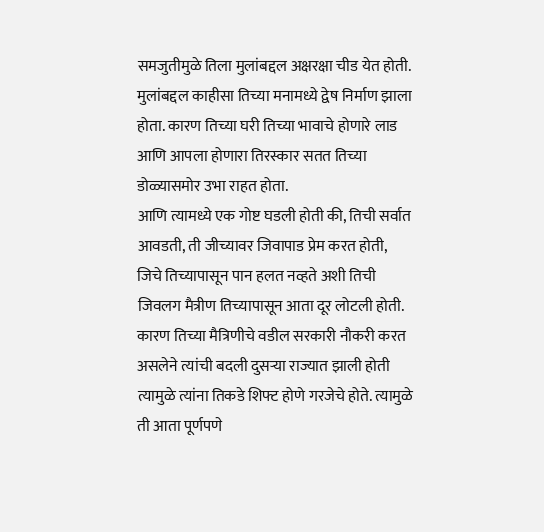समजुतीमुळे तिला मुलांबद्दल अक्षरक्षा चीड येत होती. मुलांबद्दल काहीसा तिच्या मनामध्ये द्वेष निर्माण झाला होता. कारण तिच्या घरी तिच्या भावाचे होणारे लाड आणि आपला होणारा तिरस्कार सतत तिच्या डोळ्यासमोर उभा राहत होता.
आणि त्यामध्ये एक गोष्ट घडली होती की, तिची सर्वात आवडती, ती जीच्यावर जिवापाड प्रेम करत होती, जिचे तिच्यापासून पान हलत नव्हते अशी तिची जिवलग मैत्रीण तिच्यापासून आता दूर लोटली होती. कारण तिच्या मैत्रिणीचे वडील सरकारी नौकरी करत असलेने त्यांची बदली दुसऱ्या राज्यात झाली होती त्यामुळे त्यांना तिकडे शिफ्ट होणे गरजेचे होते. त्यामुळे ती आता पूर्णपणे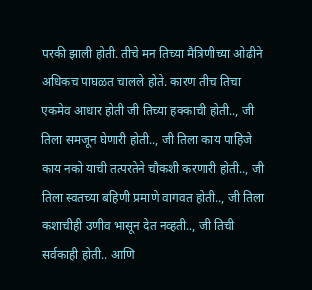परकी झाली होती. तीचे मन तिच्या मैत्रिणीच्या ओढीने अधिकच पाघळत चालले होते. कारण तीच तिचा एकमेव आधार होती जी तिच्या हक्काची होती.., जी तिला समजून घेणारी होती.., जी तिला काय पाहिजे काय नको याची तत्परतेने चौकशी करणारी होती.., जी तिला स्वतच्या बहिणी प्रमाणे वागवत होती.., जी तिला कशाचीही उणीव भासून देत नव्हती.., जी तिची सर्वकाही होती.. आणि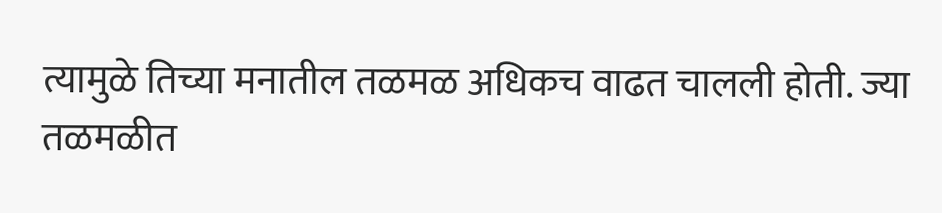त्यामुळे तिच्या मनातील तळमळ अधिकच वाढत चालली होती. ज्या तळमळीत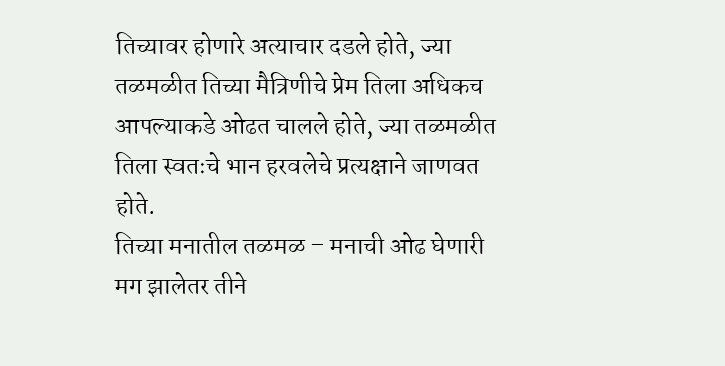तिच्यावर होणारे अत्याचार दडले होते, ज्या तळमळीत तिच्या मैत्रिणीचे प्रेम तिला अधिकच आपल्याकडे ओढत चालले होते, ज्या तळमळीत तिला स्वतःचे भान हरवलेचे प्रत्यक्षाने जाणवत होते.
तिच्या मनातील तळमळ – मनाची ओढ घेणारी
मग झालेतर तीने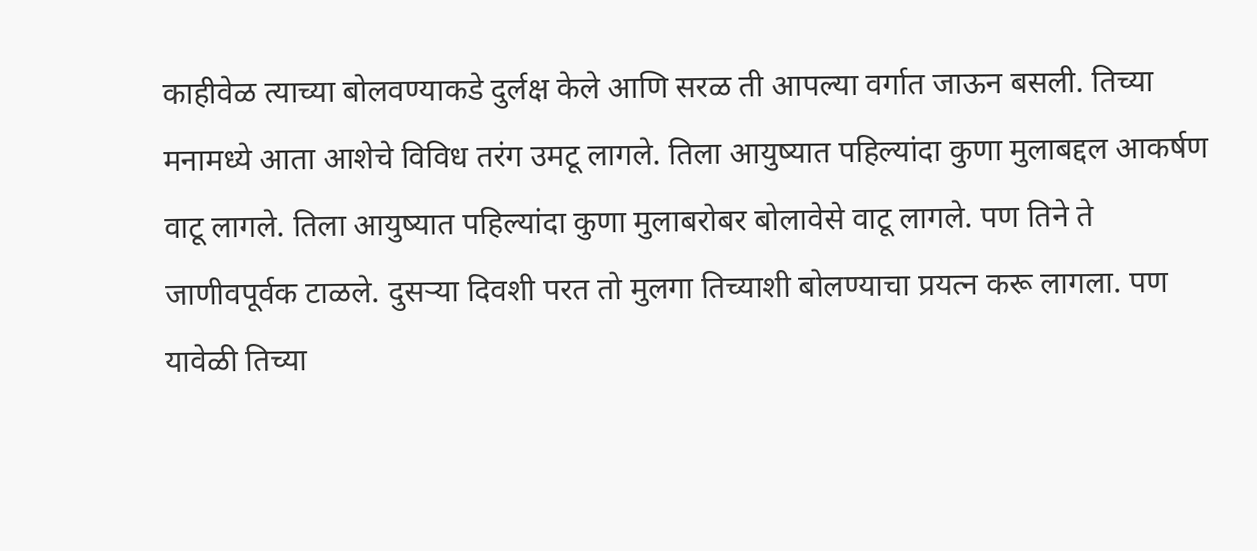काहीवेळ त्याच्या बोलवण्याकडे दुर्लक्ष केले आणि सरळ ती आपल्या वर्गात जाऊन बसली. तिच्या मनामध्ये आता आशेचे विविध तरंग उमटू लागले. तिला आयुष्यात पहिल्यांदा कुणा मुलाबद्दल आकर्षण वाटू लागले. तिला आयुष्यात पहिल्यांदा कुणा मुलाबरोबर बोलावेसे वाटू लागले. पण तिने ते जाणीवपूर्वक टाळले. दुसऱ्या दिवशी परत तो मुलगा तिच्याशी बोलण्याचा प्रयत्न करू लागला. पण यावेळी तिच्या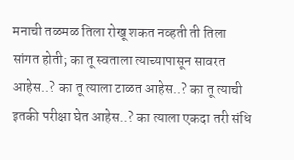मनाची तळमळ तिला रोखू शकत नव्हती ती तिला सांगत होती; का तू स्वताला त्याच्यापासून सावरत आहेस..? का तू त्याला टाळत आहेस..? का तू त्याची इतकी परीक्षा घेत आहेस..? का त्याला एकदा तरी संधि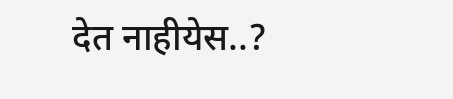देत नाहीयेस..?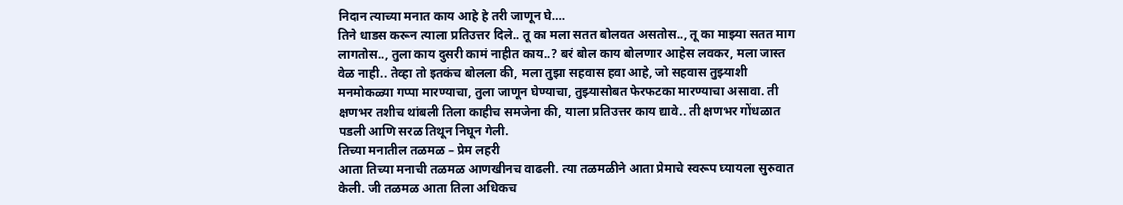निदान त्याच्या मनात काय आहे हे तरी जाणून घे….
तिने धाडस करून त्याला प्रतिउत्तर दिले.. तू का मला सतत बोलवत असतोस.., तू का माझ्या सतत माग लागतोस.., तुला काय दुसरी कामं नाहीत काय..? बरं बोल काय बोलणार आहेस लवकर, मला जास्त वेळ नाही.. तेव्हा तो इतकंच बोलला की, मला तुझा सहवास हवा आहे, जो सहवास तुझ्याशी मनमोकळ्या गप्पा मारण्याचा, तुला जाणून घेण्याचा, तुझ्यासोबत फेरफटका मारण्याचा असावा. ती क्षणभर तशीच थांबली तिला काहीच समजेना की, याला प्रतिउत्तर काय द्यावे.. ती क्षणभर गोंधळात पडली आणि सरळ तिथून निघून गेली.
तिच्या मनातील तळमळ – प्रेम लहरी
आता तिच्या मनाची तळमळ आणखीनच वाढली. त्या तळमळीने आता प्रेमाचे स्वरूप घ्यायला सुरुवात केली. जी तळमळ आता तिला अधिकच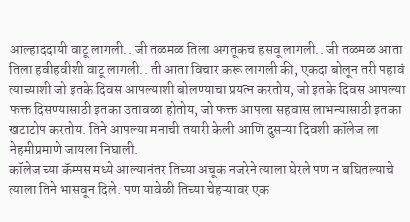आल्हाददायी वाटू लागली.. जी तळमळ तिला अगतूकच हसवू लागली.. जी तळमळ आता तिला हवीहवीशी वाटू लागली.. ती आता विचार करू लागली की, एकदा बोलून तरी पहावं त्याच्याशी जो इतके दिवस आपल्याशी बोलण्याचा प्रयत्न करतोय, जो इतके दिवस आपल्या फक्त दिसण्यासाठी इतका उतावळा होतोय, जो फक्त आपला सहवास लाभन्यासाठी इतका खटाटोप करतोय. तिने आपल्या मनाची तयारी केली आणि दुसऱ्या दिवशी कॉलेज ला नेहमीप्रमाणे जायला निघाली.
कॉलेज च्या कॅम्पस मध्ये आल्यानंतर तिच्या अचूक नजरेने त्याला घेरले पण न बघितल्याचे त्याला तिने भासवून दिले. पण यावेळी तिच्या चेहऱ्यावर एक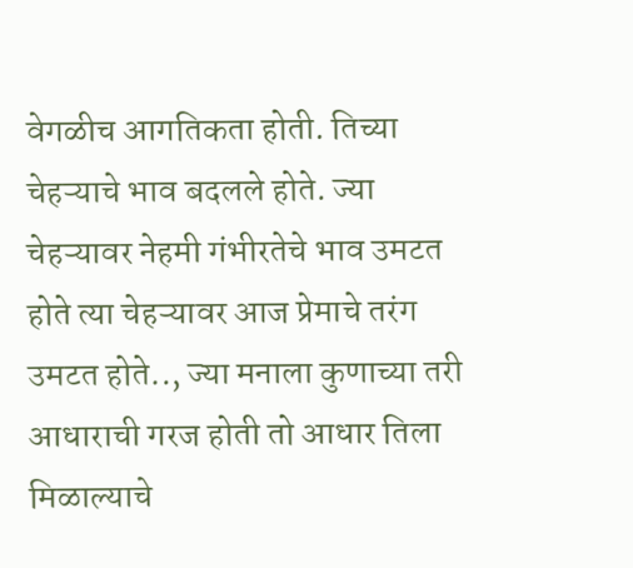वेगळीच आगतिकता होती. तिच्या चेहऱ्याचे भाव बदलले होते. ज्या चेहऱ्यावर नेहमी गंभीरतेचे भाव उमटत होते त्या चेहऱ्यावर आज प्रेमाचे तरंग उमटत होते.., ज्या मनाला कुणाच्या तरी आधाराची गरज होती तो आधार तिला मिळाल्याचे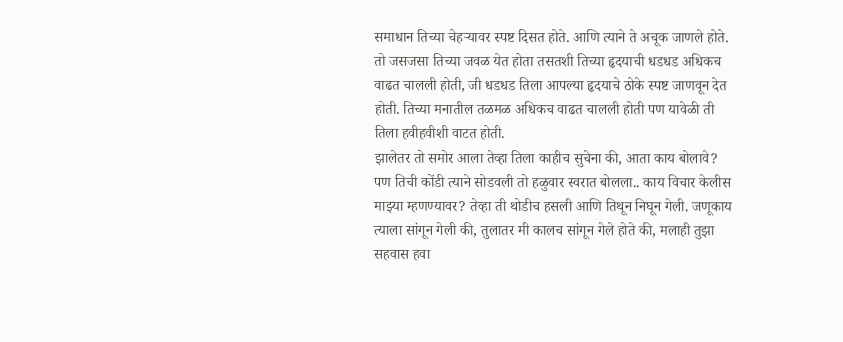समाधान तिच्या चेहऱ्यावर स्पष्ट दिसत होते. आणि त्याने ते अचूक जाणले होते. तो जसजसा तिच्या जवळ येत होता तसतशी तिच्या हृदयाची धडधड अधिकच वाढत चालली होती, जी धडधड तिला आपल्या हृदयाचे ठोके स्पष्ट जाणवून देत होती. तिच्या मनातील तळमळ अधिकच वाढत चालली होती पण यावेळी ती तिला हवीहवीशी वाटत होती.
झालेतर तो समोर आला तेव्हा तिला काहीच सुचेना की, आता काय बोलावे? पण तिची कोंडी त्याने सोडवली तो हळुवार स्वरात बोलला.. काय विचार केलीस माझ्या म्हणण्यावर? तेव्हा ती थोडीच हसली आणि तिथून निघून गेली. जणूकाय त्याला सांगून गेली की, तुलातर मी कालच सांगून गेले होते की, मलाही तुझा सहवास हवा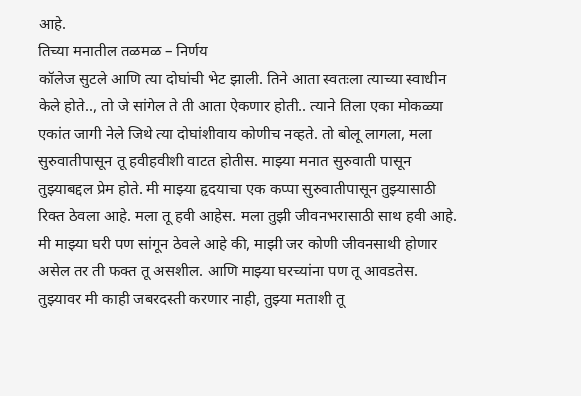आहे.
तिच्या मनातील तळमळ – निर्णय
कॉलेज सुटले आणि त्या दोघांची भेट झाली. तिने आता स्वतःला त्याच्या स्वाधीन केले होते.., तो जे सांगेल ते ती आता ऐकणार होती.. त्याने तिला एका मोकळ्या एकांत जागी नेले जिथे त्या दोघांशीवाय कोणीच नव्हते. तो बोलू लागला, मला सुरुवातीपासून तू हवीहवीशी वाटत होतीस. माझ्या मनात सुरुवाती पासून तुझ्याबद्दल प्रेम होते. मी माझ्या हृदयाचा एक कप्पा सुरुवातीपासून तुझ्यासाठी रिक्त ठेवला आहे. मला तू हवी आहेस. मला तुझी जीवनभरासाठी साथ हवी आहे. मी माझ्या घरी पण सांगून ठेवले आहे की, माझी जर कोणी जीवनसाथी होणार असेल तर ती फक्त तू असशील. आणि माझ्या घरच्यांना पण तू आवडतेस. तुझ्यावर मी काही जबरदस्ती करणार नाही, तुझ्या मताशी तू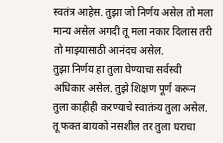स्वतंत्र आहेस. तुझा जो निर्णय असेल तो मला मान्य असेल अगदी तू मला नकार दिलास तरी तो माझ्यासाठी आनंदच असेल.
तुझा निर्णय हा तुला घेण्याचा सर्वस्वी अधिकार असेल. तुझे शिक्षण पूर्ण करून तुला काहीही करण्याचे स्वातंत्र्य तुला असेल. तू फक्त बायको नसशील तर तुला घराचा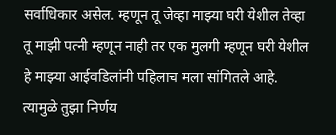सर्वाधिकार असेल. म्हणून तू जेव्हा माझ्या घरी येशील तेव्हा तू माझी पत्नी म्हणून नाही तर एक मुलगी म्हणून घरी येशील हे माझ्या आईवडिलांनी पहिलाच मला सांगितले आहे. त्यामुळे तुझा निर्णय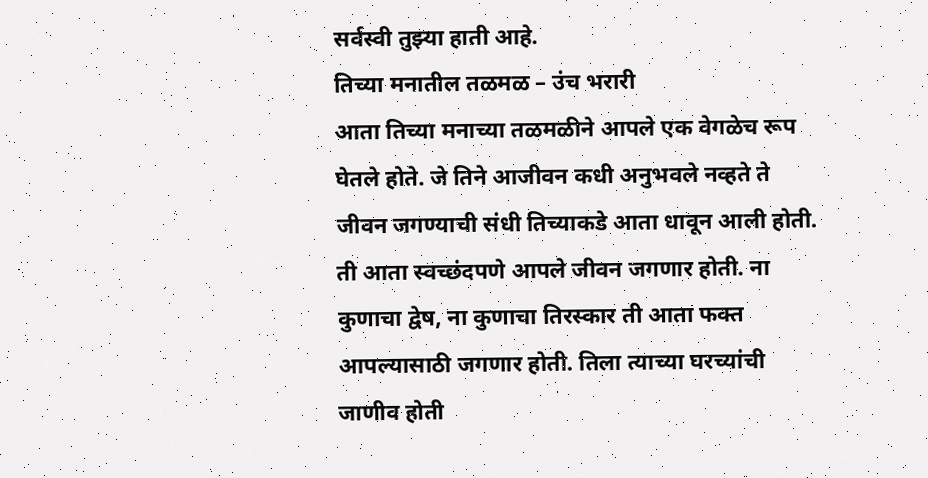सर्वस्वी तुझ्या हाती आहे.
तिच्या मनातील तळमळ – उंच भरारी
आता तिच्या मनाच्या तळमळीने आपले एक वेगळेच रूप घेतले होते. जे तिने आजीवन कधी अनुभवले नव्हते ते जीवन जगण्याची संधी तिच्याकडे आता धावून आली होती. ती आता स्वच्छंदपणे आपले जीवन जगणार होती. ना कुणाचा द्वेष, ना कुणाचा तिरस्कार ती आता फक्त आपल्यासाठी जगणार होती. तिला त्याच्या घरच्यांची जाणीव होती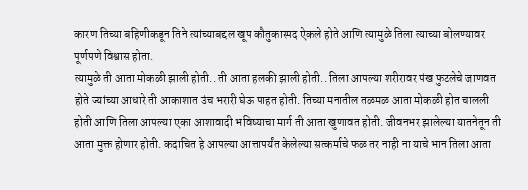कारण तिच्या बहिणीकडून तिने त्यांच्याबद्दल खूप कौतुकास्पद ऐकले होते आणि त्यामुळे तिला त्याच्या बोलण्यावर पूर्णपणे विश्वास होता.
त्यामुळे ती आता मोकळी झाली होती.. ती आता हलकी झाली होती.. तिला आपल्या शरीरावर पंख फुटलेचे जाणवत होते ज्यांच्या आधारे ती आकाशात उंच भरारी घेऊ पाहत होती. तिच्या मनातील तळमळ आता मोकळी होत चालली होती आणि तिला आपल्या एका आशावादी भविष्याचा मार्ग ती आता खुणावत होती. जीवनभर झालेल्या यातनेतून ती आता मुक्त होणार होती. कदाचित हे आपल्या आत्तापर्यंत केलेल्या सत्कर्माचे फळ तर नाही ना याचे भान तिला आता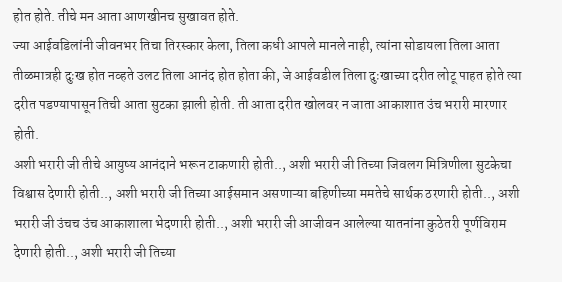होत होते. तीचे मन आता आणखीनच सुखावत होते.
ज्या आईवडिलांनी जीवनभर तिचा तिरस्कार केला, तिला कधी आपले मानले नाही, त्यांना सोडायला तिला आता तीळमात्रही दुःख होत नव्हते उलट तिला आनंद होत होता की, जे आईवडील तिला दुःखाच्या दरीत लोटू पाहत होते त्या दरीत पडण्यापासून तिची आता सुटका झाली होती. ती आता दरीत खोलवर न जाता आकाशात उंच भरारी मारणार होती.
अशी भरारी जी तीचे आयुष्य आनंदाने भरून टाकणारी होती.., अशी भरारी जी तिच्या जिवलग मित्रिणीला सुटकेचा विश्वास देणारी होती.., अशी भरारी जी तिच्या आईसमान असणाऱ्या बहिणीच्या ममतेचे सार्थक ठरणारी होती.., अशी भरारी जी उंचच उंच आकाशाला भेदणारी होती.., अशी भरारी जी आजीवन आलेल्या यातनांना कुठेतरी पूर्णविराम देणारी होती.., अशी भरारी जी तिच्या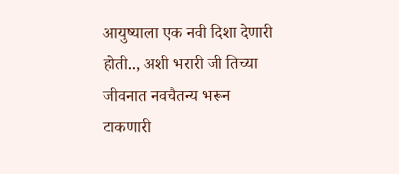आयुष्याला एक नवी दिशा देणारी होती.., अशी भरारी जी तिच्या जीवनात नवचैतन्य भरून टाकणारी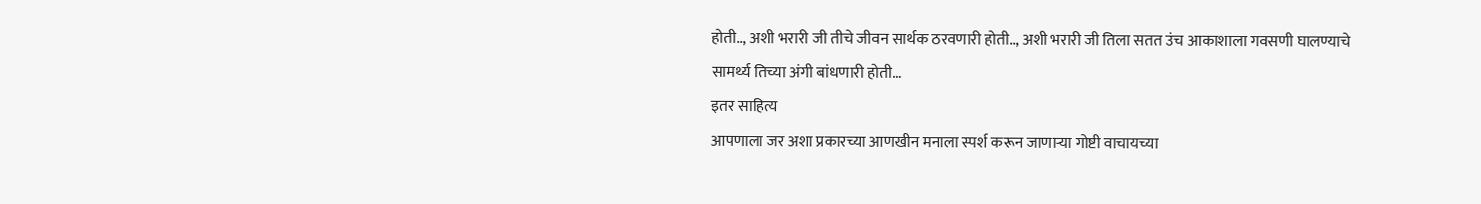होती.., अशी भरारी जी तीचे जीवन सार्थक ठरवणारी होती.., अशी भरारी जी तिला सतत उंच आकाशाला गवसणी घालण्याचे सामर्थ्य तिच्या अंगी बांधणारी होती…
इतर साहित्य
आपणाला जर अशा प्रकारच्या आणखीन मनाला स्पर्श करून जाणाऱ्या गोष्टी वाचायच्या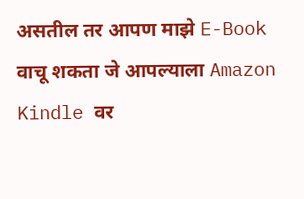असतील तर आपण माझे E-Book वाचू शकता जे आपल्याला Amazon Kindle वर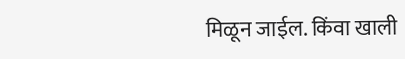मिळून जाईल. किंवा खाली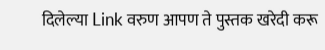दिलेल्या Link वरुण आपण ते पुस्तक खरेदी करू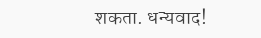शकता. धन्यवाद!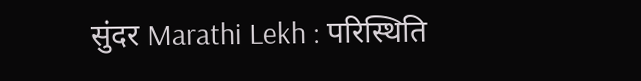सुंदर Marathi Lekh : परिस्थिति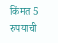किंमत 5 रुपयाची